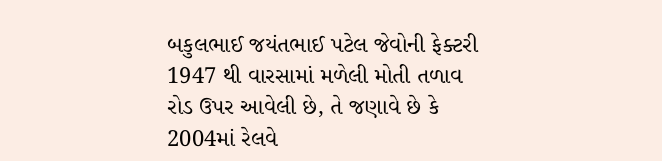બકુલભાઈ જયંતભાઈ પટેલ જેવોની ફેક્ટરી 1947 થી વારસામાં મળેલી મોતી તળાવ રોડ ઉપર આવેલી છે, તે જણાવે છે કે 2004માં રેલવે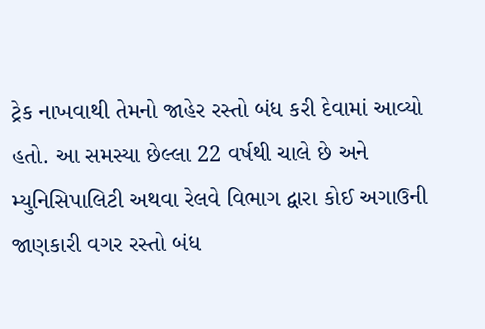ટ્રેક નાખવાથી તેમનો જાહેર રસ્તો બંધ કરી દેવામાં આવ્યો હતો. આ સમસ્યા છેલ્લા 22 વર્ષથી ચાલે છે અને મ્યુનિસિપાલિટી અથવા રેલવે વિભાગ દ્વારા કોઈ અગાઉની જાણકારી વગર રસ્તો બંધ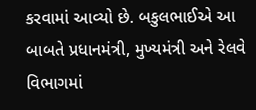કરવામાં આવ્યો છે. બકુલભાઈએ આ બાબતે પ્રધાનમંત્રી, મુખ્યમંત્રી અને રેલવે વિભાગમાં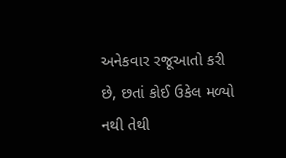અનેકવાર રજૂઆતો કરી છે, છતાં કોઈ ઉકેલ મળ્યો નથી તેથી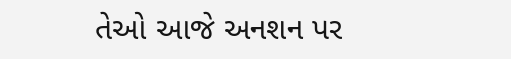તેઓ આજે અનશન પર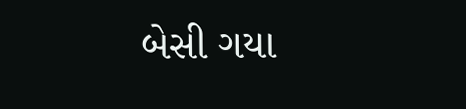બેસી ગયા